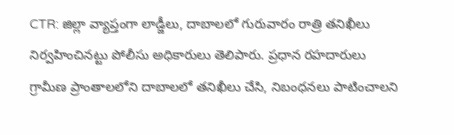CTR: జిల్లా వ్యాప్తంగా లాడ్జీలు, దాబాలలో గురువారం రాత్రి తనిఖీలు నిర్వహించినట్టు పోలీసు అధికారులు తెలిపారు. ప్రధాన రహదారులు గ్రామీణ ప్రాంతాలలోని దాబాలలో తనిఖీలు చేసి, నిబంధనలు పాటించాలని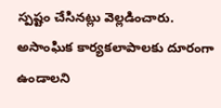స్పష్టం చేసినట్లు వెల్లడించారు. అసాంఘిక కార్యకలాపాలకు దూరంగా ఉండాలని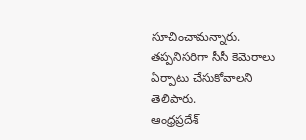సూచించామన్నారు. తప్పనిసరిగా సీసీ కెమెరాలు ఏర్పాటు చేసుకోవాలని తెలిపారు.
ఆంధ్రప్రదేశ్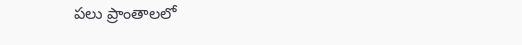పలు ప్రాంతాలలో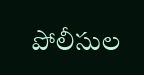పోలీసుల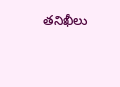తనిఖీలు